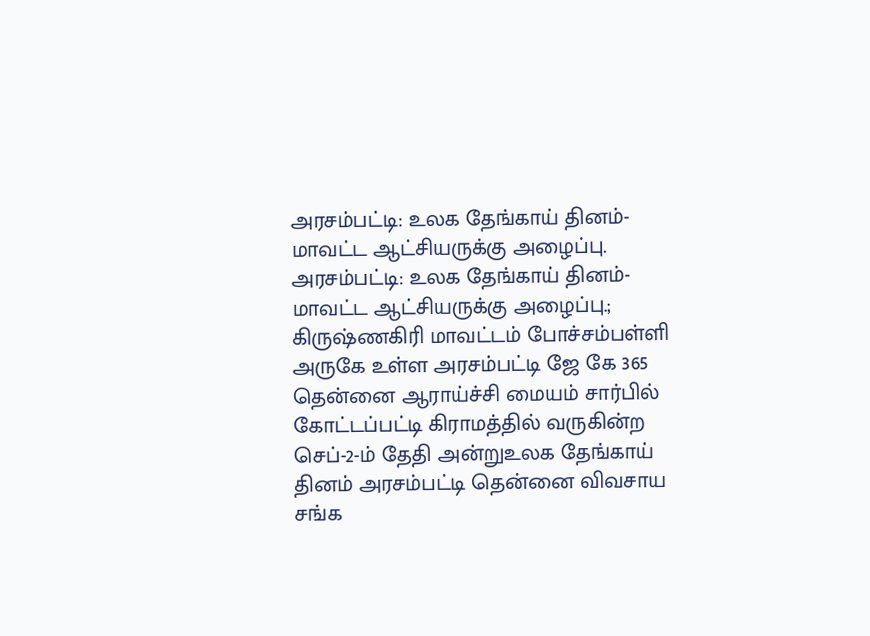அரசம்பட்டி: உலக தேங்காய் தினம்-மாவட்ட ஆட்சியருக்கு அழைப்பு.
அரசம்பட்டி: உலக தேங்காய் தினம்-மாவட்ட ஆட்சியருக்கு அழைப்பு.;
கிருஷ்ணகிரி மாவட்டம் போச்சம்பள்ளி அருகே உள்ள அரசம்பட்டி ஜே கே 365 தென்னை ஆராய்ச்சி மையம் சார்பில் கோட்டப்பட்டி கிராமத்தில் வருகின்ற செப்-2-ம் தேதி அன்றுஉலக தேங்காய் தினம் அரசம்பட்டி தென்னை விவசாய சங்க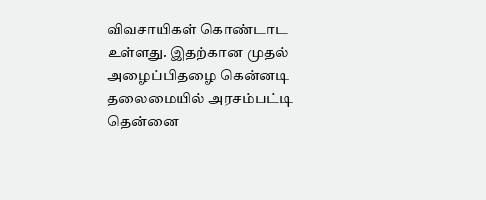விவசாயிகள் கொண்டாட உள்ளது. இதற்கான முதல் அழைப்பிதழை கென்னடி தலைமையில் அரசம்பட்டி தென்னை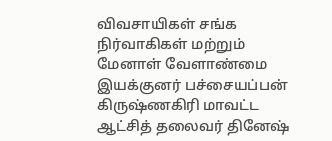விவசாயிகள் சங்க நிர்வாகிகள் மற்றும் மேனாள் வேளாண்மை இயக்குனர் பச்சையப்பன் கிருஷ்ணகிரி மாவட்ட ஆட்சித் தலைவர் தினேஷ்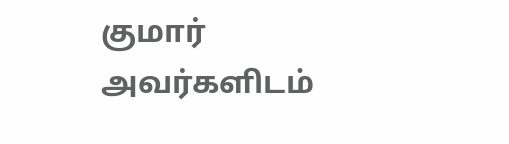குமார் அவர்களிடம்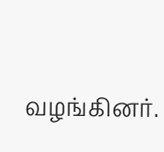வழங்கினர்.